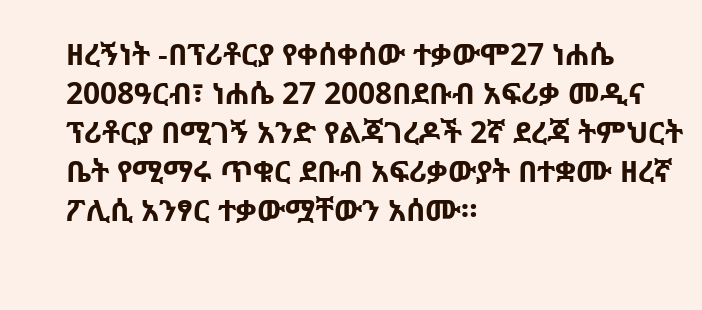ዘረኝነት -በፕሪቶርያ የቀሰቀሰው ተቃውሞ27 ነሐሴ 2008ዓርብ፣ ነሐሴ 27 2008በደቡብ አፍሪቃ መዲና ፕሪቶርያ በሚገኝ አንድ የልጃገረዶች 2ኛ ደረጃ ትምህርት ቤት የሚማሩ ጥቁር ደቡብ አፍሪቃውያት በተቋሙ ዘረኛ ፖሊሲ አንፃር ተቃውሟቸውን አሰሙ።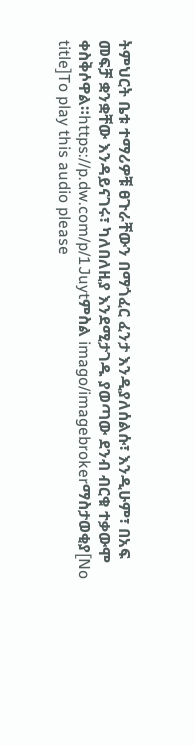ትምህርት ቤቱ ተማሪዎቹ ፀጉራቸውን በማጎፈር ፈንታ እንዲያለሰልሱ፣ እንዲሁም፣ በአፍ መፍቻ ቋንቋቸው እንዳይናገሩ፣ ካለበለዚያ እንደሚታገዱ ያወጣው ደንብ ብርቁ ተቃውሞ ቀስቅሶዋል።https://p.dw.com/p/1Juytምስል imago/imagebrokerማስታወቂያ[No title]To play this audio please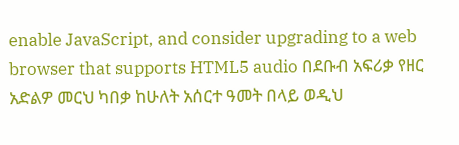enable JavaScript, and consider upgrading to a web browser that supports HTML5 audio በደቡብ አፍሪቃ የዘር አድልዎ መርህ ካበቃ ከሁለት አሰርተ ዓመት በላይ ወዲህ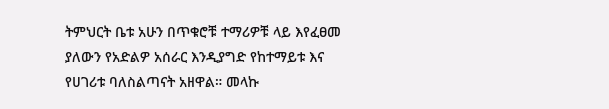ትምህርት ቤቱ አሁን በጥቁሮቹ ተማሪዎቹ ላይ እየፈፀመ ያለውን የአድልዎ አሰራር እንዲያግድ የከተማይቱ እና የሀገሪቱ ባለስልጣናት አዘዋል። መላኩ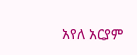አየለ አርያም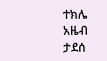ተክሌ አዜብ ታደሰ